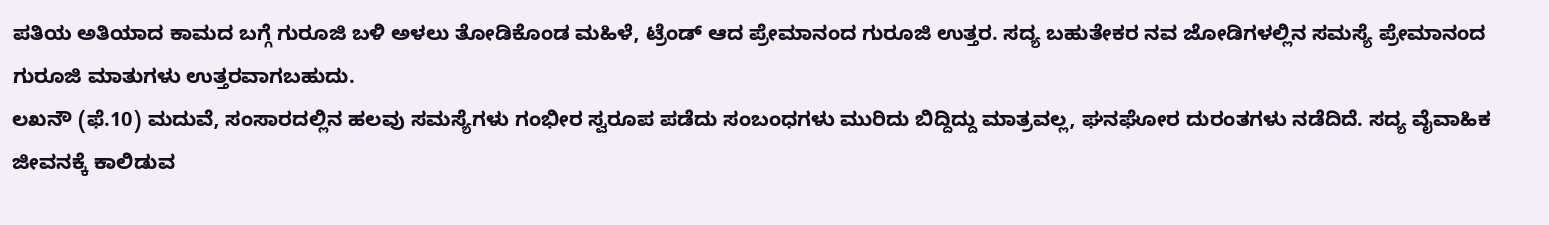ಪತಿಯ ಅತಿಯಾದ ಕಾಮದ ಬಗ್ಗೆ ಗುರೂಜಿ ಬಳಿ ಅಳಲು ತೋಡಿಕೊಂಡ ಮಹಿಳೆ, ಟ್ರೆಂಡ್ ಆದ ಪ್ರೇಮಾನಂದ ಗುರೂಜಿ ಉತ್ತರ. ಸದ್ಯ ಬಹುತೇಕರ ನವ ಜೋಡಿಗಳಲ್ಲಿನ ಸಮಸ್ಯೆ ಪ್ರೇಮಾನಂದ ಗುರೂಜಿ ಮಾತುಗಳು ಉತ್ತರವಾಗಬಹುದು.
ಲಖನೌ (ಫೆ.10) ಮದುವೆ, ಸಂಸಾರದಲ್ಲಿನ ಹಲವು ಸಮಸ್ಯೆಗಳು ಗಂಭೀರ ಸ್ವರೂಪ ಪಡೆದು ಸಂಬಂಧಗಳು ಮುರಿದು ಬಿದ್ದಿದ್ದು ಮಾತ್ರವಲ್ಲ, ಘನಘೋರ ದುರಂತಗಳು ನಡೆದಿದೆ. ಸದ್ಯ ವೈವಾಹಿಕ ಜೀವನಕ್ಕೆ ಕಾಲಿಡುವ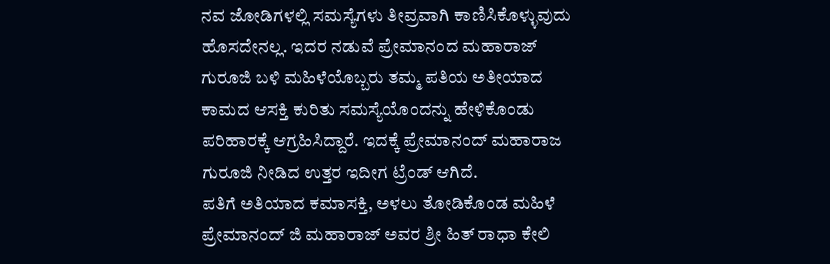ನವ ಜೋಡಿಗಳಲ್ಲಿ ಸಮಸ್ಯೆಗಳು ತೀವ್ರವಾಗಿ ಕಾಣಿಸಿಕೊಳ್ಳುವುದು ಹೊಸದೇನಲ್ಲ. ಇದರ ನಡುವೆ ಪ್ರೇಮಾನಂದ ಮಹಾರಾಜ್ ಗುರೂಜಿ ಬಳಿ ಮಹಿಳೆಯೊಬ್ಬರು ತಮ್ಮ ಪತಿಯ ಅತೀಯಾದ ಕಾಮದ ಆಸಕ್ತಿ ಕುರಿತು ಸಮಸ್ಯೆಯೊಂದನ್ನು ಹೇಳಿಕೊಂಡು ಪರಿಹಾರಕ್ಕೆ ಆಗ್ರಹಿಸಿದ್ದಾರೆ. ಇದಕ್ಕೆ ಪ್ರೇಮಾನಂದ್ ಮಹಾರಾಜ ಗುರೂಜಿ ನೀಡಿದ ಉತ್ತರ ಇದೀಗ ಟ್ರೆಂಡ್ ಆಗಿದೆ.
ಪತಿಗೆ ಅತಿಯಾದ ಕಮಾಸಕ್ತಿ, ಅಳಲು ತೋಡಿಕೊಂಡ ಮಹಿಳೆ
ಪ್ರೇಮಾನಂದ್ ಜಿ ಮಹಾರಾಜ್ ಅವರ ಶ್ರೀ ಹಿತ್ ರಾಧಾ ಕೇಲಿ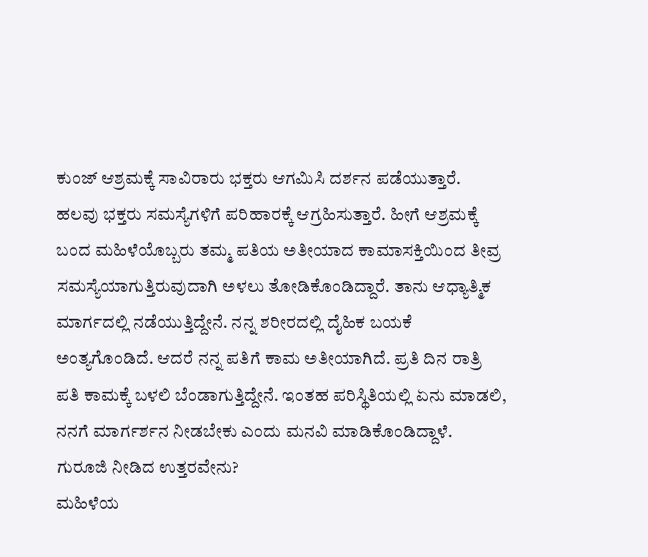ಕುಂಜ್ ಆಶ್ರಮಕ್ಕೆ ಸಾವಿರಾರು ಭಕ್ತರು ಆಗಮಿಸಿ ದರ್ಶನ ಪಡೆಯುತ್ತಾರೆ. ಹಲವು ಭಕ್ತರು ಸಮಸ್ಯೆಗಳಿಗೆ ಪರಿಹಾರಕ್ಕೆ ಆಗ್ರಹಿಸುತ್ತಾರೆ. ಹೀಗೆ ಆಶ್ರಮಕ್ಕೆ ಬಂದ ಮಹಿಳೆಯೊಬ್ಬರು ತಮ್ಮ ಪತಿಯ ಅತೀಯಾದ ಕಾಮಾಸಕ್ತಿಯಿಂದ ತೀವ್ರ ಸಮಸ್ಯೆಯಾಗುತ್ತಿರುವುದಾಗಿ ಅಳಲು ತೋಡಿಕೊಂಡಿದ್ದಾರೆ. ತಾನು ಆಧ್ಯಾತ್ಮಿಕ ಮಾರ್ಗದಲ್ಲಿ ನಡೆಯುತ್ತಿದ್ದೇನೆ. ನನ್ನ ಶರೀರದಲ್ಲಿ ದೈಹಿಕ ಬಯಕೆ ಅಂತ್ಯಗೊಂಡಿದೆ. ಆದರೆ ನನ್ನ ಪತಿಗೆ ಕಾಮ ಅತೀಯಾಗಿದೆ. ಪ್ರತಿ ದಿನ ರಾತ್ರಿ ಪತಿ ಕಾಮಕ್ಕೆ ಬಳಲಿ ಬೆಂಡಾಗುತ್ತಿದ್ದೇನೆ. ಇಂತಹ ಪರಿಸ್ಥಿತಿಯಲ್ಲಿ ಏನು ಮಾಡಲಿ, ನನಗೆ ಮಾರ್ಗರ್ಶನ ನೀಡಬೇಕು ಎಂದು ಮನವಿ ಮಾಡಿಕೊಂಡಿದ್ದಾಳೆ.
ಗುರೂಜಿ ನೀಡಿದ ಉತ್ತರವೇನು?
ಮಹಿಳೆಯ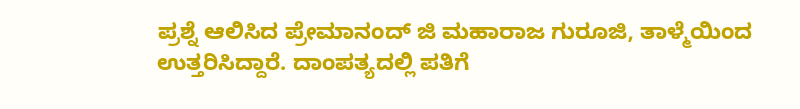ಪ್ರಶ್ನೆ ಆಲಿಸಿದ ಪ್ರೇಮಾನಂದ್ ಜಿ ಮಹಾರಾಜ ಗುರೂಜಿ, ತಾಳ್ಮೆಯಿಂದ ಉತ್ತರಿಸಿದ್ದಾರೆ. ದಾಂಪತ್ಯದಲ್ಲಿ ಪತಿಗೆ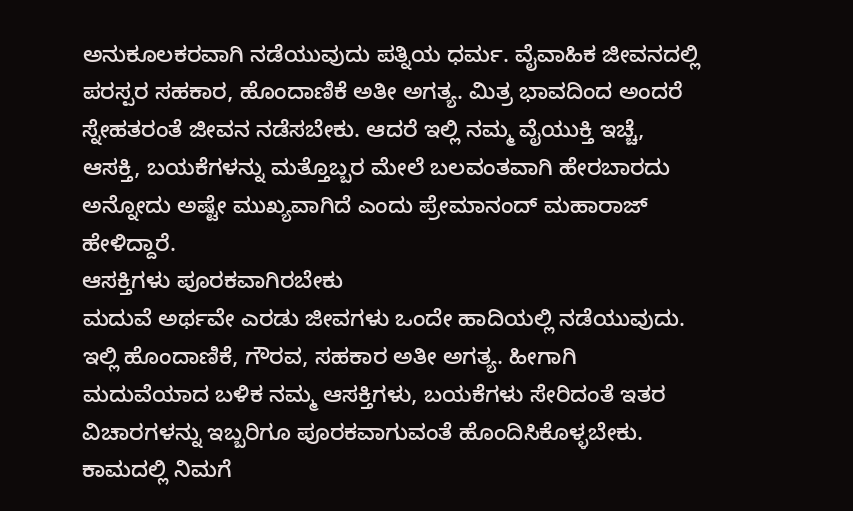ಅನುಕೂಲಕರವಾಗಿ ನಡೆಯುವುದು ಪತ್ನಿಯ ಧರ್ಮ. ವೈವಾಹಿಕ ಜೀವನದಲ್ಲಿ ಪರಸ್ಪರ ಸಹಕಾರ, ಹೊಂದಾಣಿಕೆ ಅತೀ ಅಗತ್ಯ. ಮಿತ್ರ ಭಾವದಿಂದ ಅಂದರೆ ಸ್ನೇಹತರಂತೆ ಜೀವನ ನಡೆಸಬೇಕು. ಆದರೆ ಇಲ್ಲಿ ನಮ್ಮ ವೈಯುಕ್ತಿ ಇಚ್ಚೆ, ಆಸಕ್ತಿ, ಬಯಕೆಗಳನ್ನು ಮತ್ತೊಬ್ಬರ ಮೇಲೆ ಬಲವಂತವಾಗಿ ಹೇರಬಾರದು ಅನ್ನೋದು ಅಷ್ಟೇ ಮುಖ್ಯವಾಗಿದೆ ಎಂದು ಪ್ರೇಮಾನಂದ್ ಮಹಾರಾಜ್ ಹೇಳಿದ್ದಾರೆ.
ಆಸಕ್ತಿಗಳು ಪೂರಕವಾಗಿರಬೇಕು
ಮದುವೆ ಅರ್ಥವೇ ಎರಡು ಜೀವಗಳು ಒಂದೇ ಹಾದಿಯಲ್ಲಿ ನಡೆಯುವುದು. ಇಲ್ಲಿ ಹೊಂದಾಣಿಕೆ, ಗೌರವ, ಸಹಕಾರ ಅತೀ ಅಗತ್ಯ. ಹೀಗಾಗಿ ಮದುವೆಯಾದ ಬಳಿಕ ನಮ್ಮ ಆಸಕ್ತಿಗಳು, ಬಯಕೆಗಳು ಸೇರಿದಂತೆ ಇತರ ವಿಚಾರಗಳನ್ನು ಇಬ್ಬರಿಗೂ ಪೂರಕವಾಗುವಂತೆ ಹೊಂದಿಸಿಕೊಳ್ಳಬೇಕು. ಕಾಮದಲ್ಲಿ ನಿಮಗೆ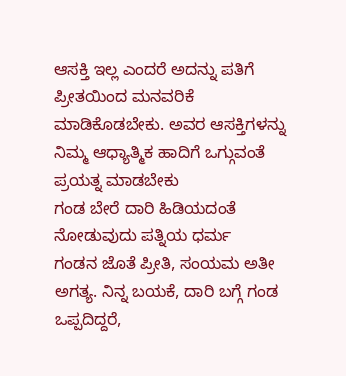ಆಸಕ್ತಿ ಇಲ್ಲ ಎಂದರೆ ಅದನ್ನು ಪತಿಗೆ ಪ್ರೀತಯಿಂದ ಮನವರಿಕೆ ಮಾಡಿಕೊಡಬೇಕು. ಅವರ ಆಸಕ್ತಿಗಳನ್ನು ನಿಮ್ಮ ಆಧ್ಯಾತ್ಮಿಕ ಹಾದಿಗೆ ಒಗ್ಗುವಂತೆ ಪ್ರಯತ್ನ ಮಾಡಬೇಕು
ಗಂಡ ಬೇರೆ ದಾರಿ ಹಿಡಿಯದಂತೆ ನೋಡುವುದು ಪತ್ನಿಯ ಧರ್ಮ
ಗಂಡನ ಜೊತೆ ಪ್ರೀತಿ, ಸಂಯಮ ಅತೀ ಅಗತ್ಯ. ನಿನ್ನ ಬಯಕೆ, ದಾರಿ ಬಗ್ಗೆ ಗಂಡ ಒಪ್ಪದಿದ್ದರೆ,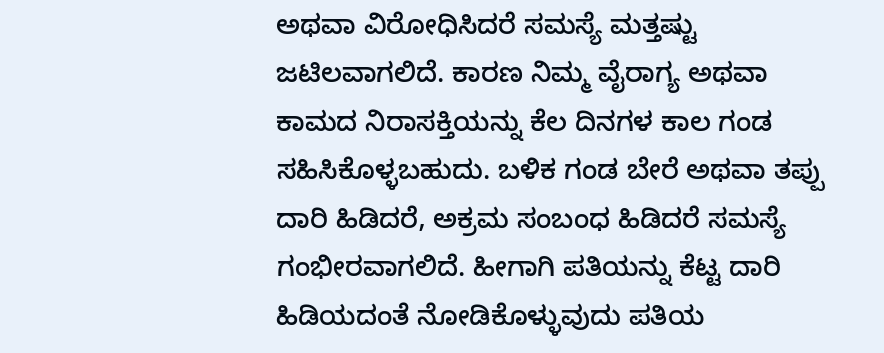ಅಥವಾ ವಿರೋಧಿಸಿದರೆ ಸಮಸ್ಯೆ ಮತ್ತಷ್ಟು ಜಟಿಲವಾಗಲಿದೆ. ಕಾರಣ ನಿಮ್ಮ ವೈರಾಗ್ಯ ಅಥವಾ ಕಾಮದ ನಿರಾಸಕ್ತಿಯನ್ನು ಕೆಲ ದಿನಗಳ ಕಾಲ ಗಂಡ ಸಹಿಸಿಕೊಳ್ಳಬಹುದು. ಬಳಿಕ ಗಂಡ ಬೇರೆ ಅಥವಾ ತಪ್ಪು ದಾರಿ ಹಿಡಿದರೆ, ಅಕ್ರಮ ಸಂಬಂಧ ಹಿಡಿದರೆ ಸಮಸ್ಯೆ ಗಂಭೀರವಾಗಲಿದೆ. ಹೀಗಾಗಿ ಪತಿಯನ್ನು ಕೆಟ್ಟ ದಾರಿ ಹಿಡಿಯದಂತೆ ನೋಡಿಕೊಳ್ಳುವುದು ಪತಿಯ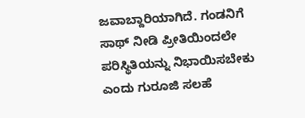ಜವಾಬ್ದಾರಿಯಾಗಿದೆ. ಗಂಡನಿಗೆ ಸಾಥ್ ನೀಡಿ ಪ್ರೀತಿಯಿಂದಲೇ ಪರಿಸ್ಥಿತಿಯನ್ನು ನಿಭಾಯಿಸಬೇಕು ಎಂದು ಗುರೂಜಿ ಸಲಹೆ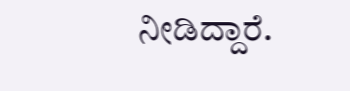ನೀಡಿದ್ದಾರೆ.